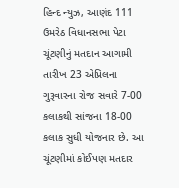હિન્દ ન્યુઝ, આણંદ 111 ઉમરેઠ વિધાનસભા પેટા ચૂંટણીનું મતદાન આગામી તારીખ 23 એપ્રિલના ગુરૂવારના રોજ સવારે 7-00 કલાકથી સાંજના 18-00 કલાક સુધી યોજનાર છે. આ ચૂંટણીમાં કોઈપણ મતદાર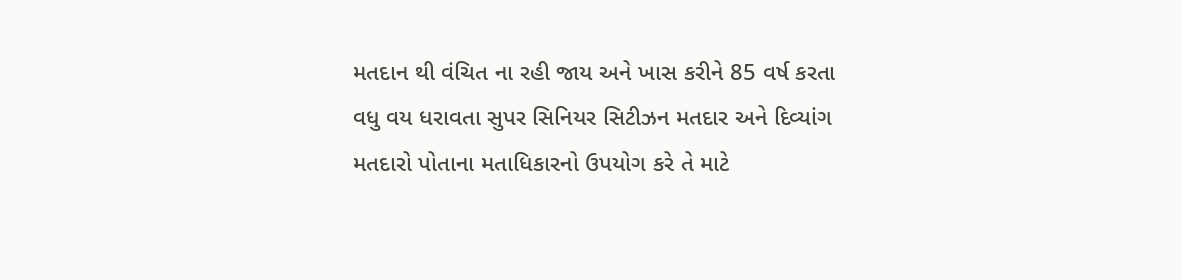મતદાન થી વંચિત ના રહી જાય અને ખાસ કરીને 85 વર્ષ કરતા વધુ વય ધરાવતા સુપર સિનિયર સિટીઝન મતદાર અને દિવ્યાંગ મતદારો પોતાના મતાધિકારનો ઉપયોગ કરે તે માટે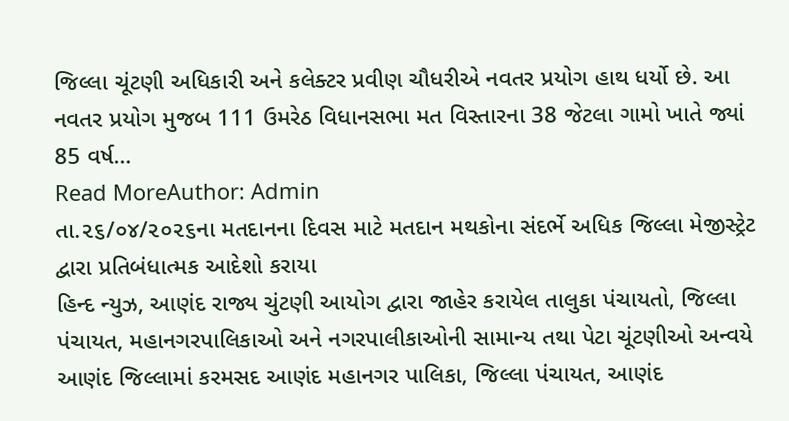જિલ્લા ચૂંટણી અધિકારી અને કલેક્ટર પ્રવીણ ચૌધરીએ નવતર પ્રયોગ હાથ ધર્યો છે. આ નવતર પ્રયોગ મુજબ 111 ઉમરેઠ વિધાનસભા મત વિસ્તારના 38 જેટલા ગામો ખાતે જ્યાં 85 વર્ષ…
Read MoreAuthor: Admin
તા.૨૬/૦૪/૨૦૨૬ના મતદાનના દિવસ માટે મતદાન મથકોના સંદર્ભે અધિક જિલ્લા મેજીસ્ટ્રેટ દ્વારા પ્રતિબંધાત્મક આદેશો કરાયા
હિન્દ ન્યુઝ, આણંદ રાજ્ય ચુંટણી આયોગ દ્વારા જાહેર કરાયેલ તાલુકા પંચાયતો, જિલ્લા પંચાયત, મહાનગરપાલિકાઓ અને નગરપાલીકાઓની સામાન્ય તથા પેટા ચૂંટણીઓ અન્વયે આણંદ જિલ્લામાં કરમસદ આણંદ મહાનગર પાલિકા, જિલ્લા પંચાયત, આણંદ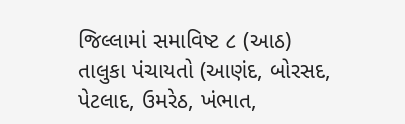જિલ્લામાં સમાવિષ્ટ ૮ (આઠ) તાલુકા પંચાયતો (આણંદ, બોરસદ, પેટલાદ, ઉમરેઠ, ખંભાત,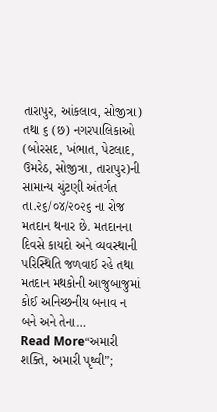તારાપુર, આંકલાવ, સોજીત્રા) તથા ૬ (છ) નગરપાલિકાઓ (બોરસદ, ખંભાત, પેટલાદ, ઉમરેઠ, સોજીત્રા, તારાપુર)ની સામાન્ય ચુંટણી અંતર્ગત તા.૨૬/૦૪/૨૦૨૬ ના રોજ મતદાન થનાર છે. મતદાનના દિવસે કાયદો અને વ્યવસ્થાની પરિસ્થિતિ જળવાઈ રહે તથા મતદાન મથકોની આજુબાજુમાં કોઈ અનિચ્છનીય બનાવ ન બને અને તેના…
Read More“અમારી શક્તિ, અમારી પૃથ્વી”;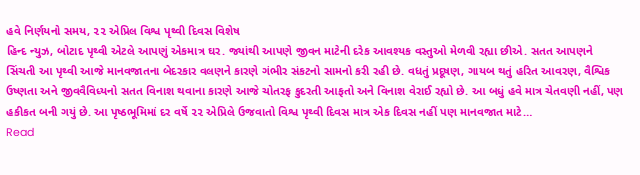હવે નિર્ણયનો સમય, ૨૨ એપ્રિલ વિશ્વ પૃથ્વી દિવસ વિશેષ
હિન્દ ન્યુઝ, બોટાદ પૃથ્વી એટલે આપણું એકમાત્ર ઘર. જ્યાંથી આપણે જીવન માટેની દરેક આવશ્યક વસ્તુઓ મેળવી રહ્યા છીએ. સતત આપણને સિંચતી આ પૃથ્વી આજે માનવજાતના બેદરકાર વલણને કારણે ગંભીર સંકટનો સામનો કરી રહી છે. વધતું પ્રદૂષણ, ગાયબ થતું હરિત આવરણ, વૈશ્વિક ઉષ્ણતા અને જીવવૈવિધ્યનો સતત વિનાશ થવાના કારણે આજે ચોતરફ કુદરતી આફતો અને વિનાશ વેરાઈ રહ્યો છે. આ બધું હવે માત્ર ચેતવણી નહીં, પણ હકીકત બની ગયું છે. આ પૃષ્ઠભૂમિમાં દર વર્ષે ૨૨ એપ્રિલે ઉજવાતો વિશ્વ પૃથ્વી દિવસ માત્ર એક દિવસ નહીં પણ માનવજાત માટે…
Read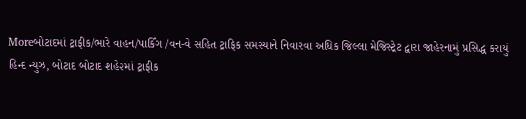Moreબોટાદમાં ટ્રાફીક/ભારે વાહન/પાર્કિંગ /વન-વે સહિત ટ્રાફિક સમસ્યાને નિવારવા અધિક જિલ્લા મેજિસ્ટ્રેટ દ્વારા જાહેરનામું પ્રસિદ્ધ કરાયું
હિન્દ ન્યુઝ, બોટાદ બોટાદ શહે૨માં ટ્રાફીક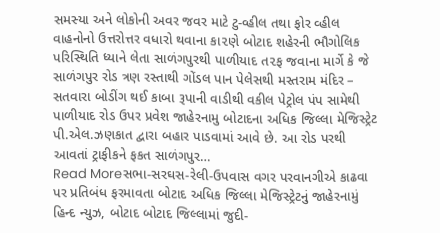સમસ્યા અને લોકોની અવર જવર માટે ટુ-વ્હીલ તથા ફોર વ્હીલ વાહનોનો ઉત્તરોત્તર વધારો થવાના કા૨ણે બોટાદ શહેરની ભૌગોલિક પરિસ્થિતિ ધ્યાને લેતા સાળંગપુરથી પાળીયાદ ત૨ફ જવાના માર્ગે કે જે સાળંગપુર રોડ ત્રણ રસ્તાથી ગોંડલ પાન પેલેસથી મસ્તરામ મંદિર – સતવારા બોડીંગ થઈ કાબા રૂપાની વાડીથી વકીલ પેટ્રોલ પંપ સામેથી પાળીયાદ રોડ ઉપર પ્રવેશ જાહેરનામુ બોટાદના અધિક જિલ્લા મેજિસ્ટ્રેટ પી.એલ.ઝણકાત દ્વારા બહાર પાડવામાં આવે છે. આ રોડ પરથી આવતાં ટ્રાફીકને ફકત સાળંગપુર…
Read Moreસભા-સરઘસ-રેલી-ઉપવાસ વગર પરવાનગીએ કાઢવા પર પ્રતિબંધ ફરમાવતા બોટાદ અધિક જિલ્લા મેજિસ્ટ્રેટનું જાહેરનામું
હિન્દ ન્યુઝ, બોટાદ બોટાદ જિલ્લામાં જુદી-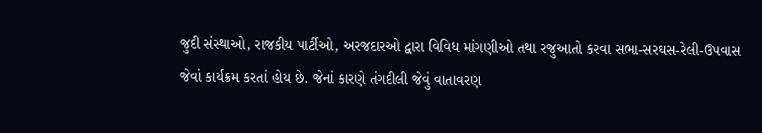જુદી સંસ્થાઓ, રાજકીય પાર્ટીઓ, અરજદારઓ દ્વારા વિવિધ માંગણીઓ તથા રજુઆતો કરવા સભા-સરઘસ-રેલી-ઉપવાસ જેવાં કાર્યક્રમ કરતાં હોય છે. જેનાં કારણે તંગદીલી જેવું વાતાવરણ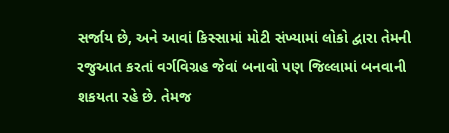સર્જાય છે, અને આવાં કિસ્સામાં મોટી સંખ્યામાં લોકો દ્વારા તેમની રજુઆત કરતાં વર્ગવિગ્રહ જેવાં બનાવો પણ જિલ્લામાં બનવાની શકયતા રહે છે. તેમજ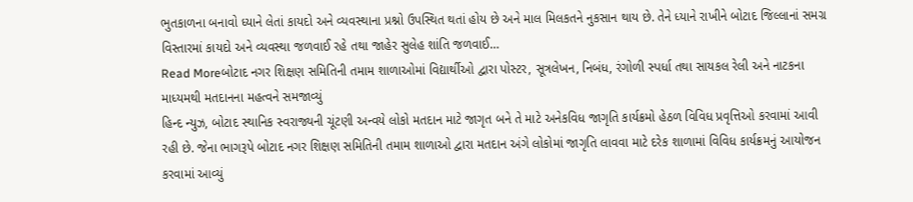ભુતકાળના બનાવો ધ્યાને લેતાં કાયદો અને વ્યવસ્થાના પ્રશ્નો ઉપસ્થિત થતાં હોય છે અને માલ મિલકતને નુકસાન થાય છે. તેને ધ્યાને રાખીને બોટાદ જિલ્લાનાં સમગ્ર વિસ્તારમાં કાયદો અને વ્યવસ્થા જળવાઈ રહે તથા જાહેર સુલેહ શાંતિ જળવાઈ…
Read Moreબોટાદ નગર શિક્ષણ સમિતિની તમામ શાળાઓમાં વિદ્યાર્થીઓ દ્વારા પોસ્ટર, સૂત્રલેખન, નિબંધ, રંગોળી સ્પર્ધા તથા સાયકલ રેલી અને નાટકના માધ્યમથી મતદાનના મહત્વને સમજાવ્યું
હિન્દ ન્યુઝ, બોટાદ સ્થાનિક સ્વરાજ્યની ચૂંટણી અન્વયે લોકો મતદાન માટે જાગૃત બને તે માટે અનેકવિધ જાગૃતિ કાર્યક્રમો હેઠળ વિવિધ પ્રવૃત્તિઓ કરવામાં આવી રહી છે. જેના ભાગરૂપે બોટાદ નગર શિક્ષણ સમિતિની તમામ શાળાઓ દ્વારા મતદાન અંગે લોકોમાં જાગૃતિ લાવવા માટે દરેક શાળામાં વિવિધ કાર્યક્રમનું આયોજન કરવામાં આવ્યું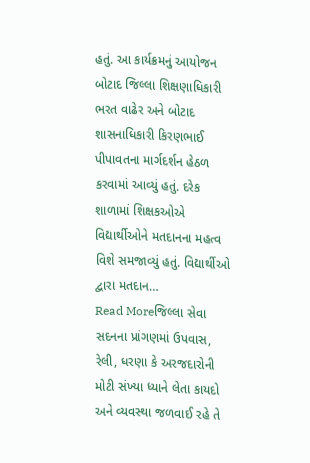હતું. આ કાર્યક્રમનું આયોજન બોટાદ જિલ્લા શિક્ષણાધિકારી ભરત વાઢેર અને બોટાદ શાસનાધિકારી કિરણભાઈ પીપાવતના માર્ગદર્શન હેઠળ કરવામાં આવ્યું હતું. દરેક શાળામાં શિક્ષકઓએ વિદ્યાર્થીઓને મતદાનના મહત્વ વિશે સમજાવ્યું હતું. વિદ્યાર્થીઓ દ્વારા મતદાન…
Read Moreજિલ્લા સેવા સદનના પ્રાંગણમાં ઉપવાસ, રેલી, ધરણા કે અરજદારોની મોટી સંખ્યા ધ્યાને લેતા કાયદો અને વ્યવસ્થા જળવાઈ રહે તે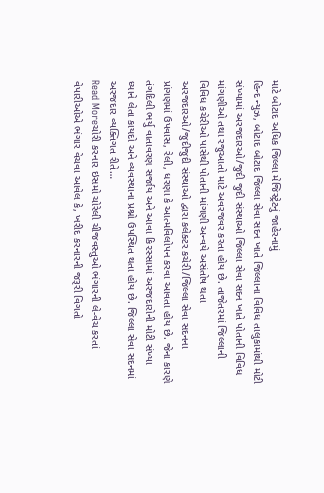માટે બોટાદ અધિક જિલ્લા મેજિસ્ટ્રેટનું જાહેરનામું
હિન્દ ન્યુઝ, બોટાદ બોટાદ જિલ્લા સેવા સદન ખાતે જિલ્લાના વિવિધ તાલુકામાંથી મોટી સંખ્યામાં અરજદારઓ/જુદી જુદી સંસ્થાઓ જિલ્લા સેવા સદન ખાતે પોતાની વિવિધ માંગણીઓ તથા રજુઆતો માટે અવરજવર કરતા હોય છે. તાજેતરમાં જિલ્લાની વિવિધ કચેરીઓ પાસેથી પોતાની માંગણી અન્વયે અસંતોષ થતા અરજદારઓ/જુદીજુદી સંસ્થાઓ દ્વારા કલેક્ટર કચેરી/જિલ્લા સેવા સદનના પ્રાંગણમાં ઉપવાસ, રેલી, ધરણા કે આત્મવિલોપન કરવા આવતા હોય છે. જેના કારણે તંગદિલી ભર્યુ વાતાવરણ સર્જાય અને આવા કિ૨સ્સામાં અરજદારોની મોટી સંખ્યા ધ્યાને લેતા કાયદો અને વ્યવસ્થાના પ્રશ્નો ઉપસ્થિત થતા હોય છે. જિલ્લા સેવા સદનમાં અરજદાર વ્યક્તિગત રીતે…
Read Moreચોરી કરનાર ઇસમો ચોરેલી ચીજવસ્તુઓ ભંગારની લે-વેચ કરતાં વેપારીઓએ ભંગાર વેચવા આવેલ કે, ખરીદ કરનારની જરૂરી વિગતો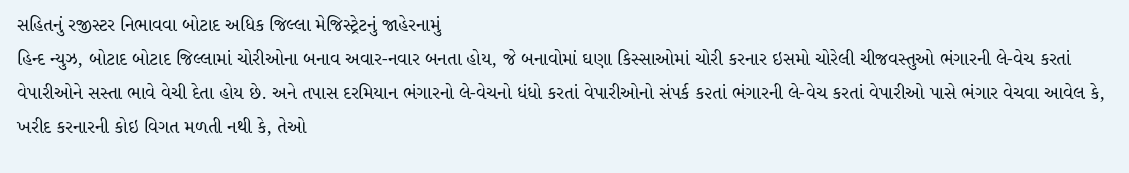સહિતનું રજીસ્ટર નિભાવવા બોટાદ અધિક જિલ્લા મેજિસ્ટ્રેટનું જાહેરનામું
હિન્દ ન્યુઝ, બોટાદ બોટાદ જિલ્લામાં ચોરીઓના બનાવ અવાર-નવાર બનતા હોય, જે બનાવોમાં ઘણા કિસ્સાઓમાં ચોરી કરનાર ઇસમો ચોરેલી ચીજવસ્તુઓ ભંગારની લે-વેચ કરતાં વેપારીઓને સસ્તા ભાવે વેચી દેતા હોય છે. અને તપાસ દરમિયાન ભંગારનો લે-વેચનો ધંધો કરતાં વેપારીઓનો સંપર્ક ક૨તાં ભંગારની લે-વેચ કરતાં વેપારીઓ પાસે ભંગાર વેચવા આવેલ કે, ખરીદ કરનારની કોઇ વિગત મળતી નથી કે, તેઓ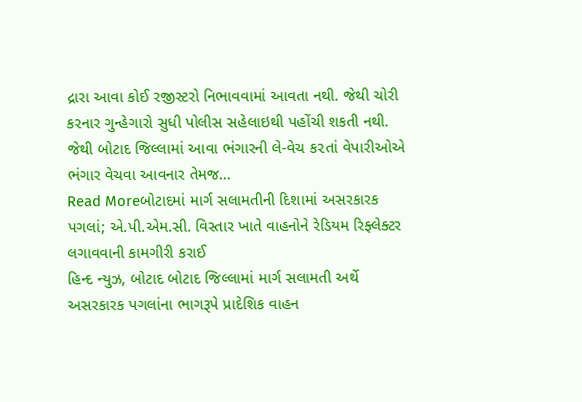દ્રારા આવા કોઈ રજીસ્ટરો નિભાવવામાં આવતા નથી. જેથી ચોરી કરનાર ગુન્હેગારો સુધી પોલીસ સહેલાઇથી પહોંચી શકતી નથી. જેથી બોટાદ જિલ્લામાં આવા ભંગારની લે-વેચ ક૨તાં વેપારીઓએ ભંગાર વેચવા આવનાર તેમજ…
Read Moreબોટાદમાં માર્ગ સલામતીની દિશામાં અસરકારક પગલાં; એ.પી.એમ.સી. વિસ્તાર ખાતે વાહનોને રેડિયમ રિફ્લેક્ટર લગાવવાની કામગીરી કરાઈ
હિન્દ ન્યુઝ, બોટાદ બોટાદ જિલ્લામાં માર્ગ સલામતી અર્થે અસરકારક પગલાંના ભાગરૂપે પ્રાદેશિક વાહન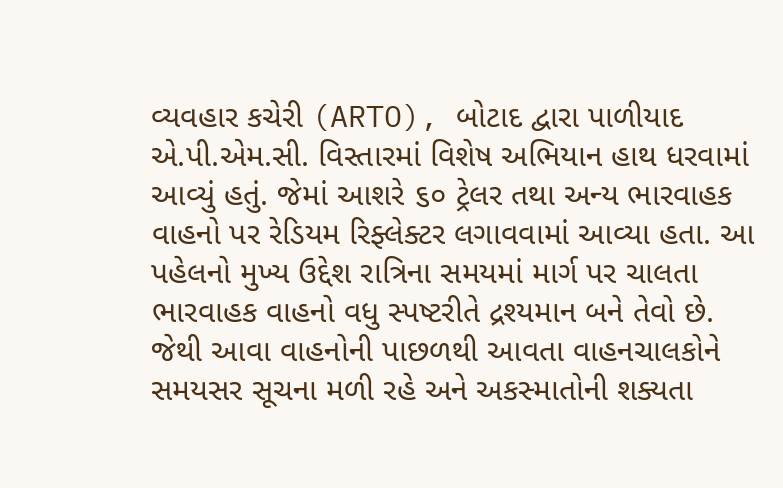વ્યવહાર કચેરી (ARTO), બોટાદ દ્વારા પાળીયાદ એ.પી.એમ.સી. વિસ્તારમાં વિશેષ અભિયાન હાથ ધરવામાં આવ્યું હતું. જેમાં આશરે ૬૦ ટ્રેલર તથા અન્ય ભારવાહક વાહનો પર રેડિયમ રિફ્લેક્ટર લગાવવામાં આવ્યા હતા. આ પહેલનો મુખ્ય ઉદ્દેશ રાત્રિના સમયમાં માર્ગ પર ચાલતા ભારવાહક વાહનો વધુ સ્પષ્ટરીતે દ્રશ્યમાન બને તેવો છે. જેથી આવા વાહનોની પાછળથી આવતા વાહનચાલકોને સમયસર સૂચના મળી રહે અને અકસ્માતોની શક્યતા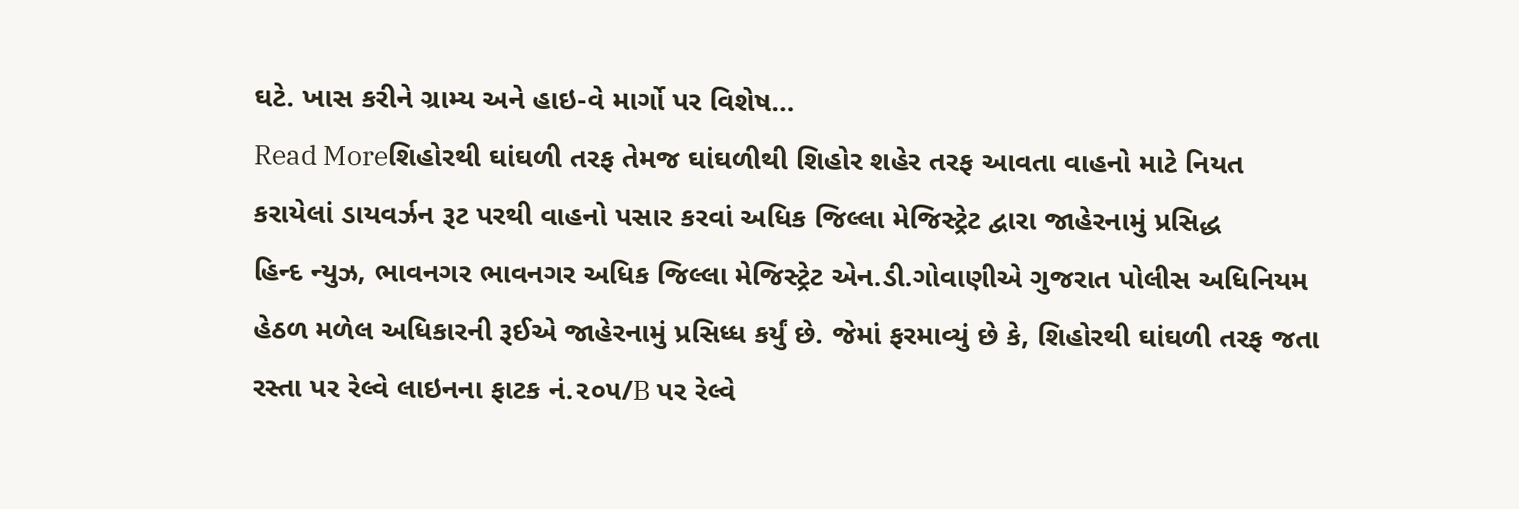ઘટે. ખાસ કરીને ગ્રામ્ય અને હાઇ-વે માર્ગો પર વિશેષ…
Read Moreશિહોરથી ઘાંઘળી તરફ તેમજ ઘાંઘળીથી શિહોર શહેર તરફ આવતા વાહનો માટે નિયત કરાયેલાં ડાયવર્ઝન રૂટ પરથી વાહનો પસાર કરવાં અધિક જિલ્લા મેજિસ્ટ્રેટ દ્વારા જાહેરનામું પ્રસિદ્ધ
હિન્દ ન્યુઝ, ભાવનગર ભાવનગર અધિક જિલ્લા મેજિસ્ટ્રેટ એન.ડી.ગોવાણીએ ગુજરાત પોલીસ અધિનિયમ હેઠળ મળેલ અધિકારની રૂઈએ જાહેરનામું પ્રસિધ્ધ કર્યું છે. જેમાં ફરમાવ્યું છે કે, શિહોરથી ઘાંઘળી તરફ જતા રસ્તા પર રેલ્વે લાઇનના ફાટક નં.૨૦૫/B પર રેલ્વે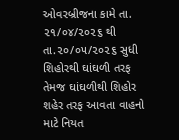ઓવરબ્રીજના કામે તા. ૨૧/૦૪/૨૦૨૬ થી તા.૨૦/૦૫/૨૦૨૬ સુધી શિહોરથી ઘાંઘળી તરફ તેમજ ઘાંઘળીથી શિહોર શહેર તરફ આવતા વાહનો માટે નિયત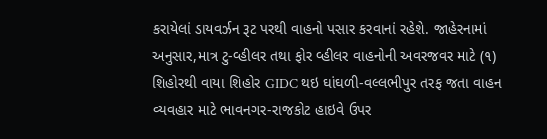કરાયેલાં ડાયવર્ઝન રૂટ પરથી વાહનો પસાર કરવાનાં રહેશે. જાહેરનામાં અનુસાર,માત્ર ટુ-વ્હીલર તથા ફોર વ્હીલર વાહનોની અવરજવર માટે (૧) શિહોરથી વાયા શિહોર GIDC થઇ ઘાંઘળી-વલ્લભીપુર તરફ જતા વાહન વ્યવહાર માટે ભાવનગર-રાજકોટ હાઇવે ઉપર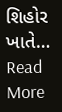શિહોર ખાતે…
Read More